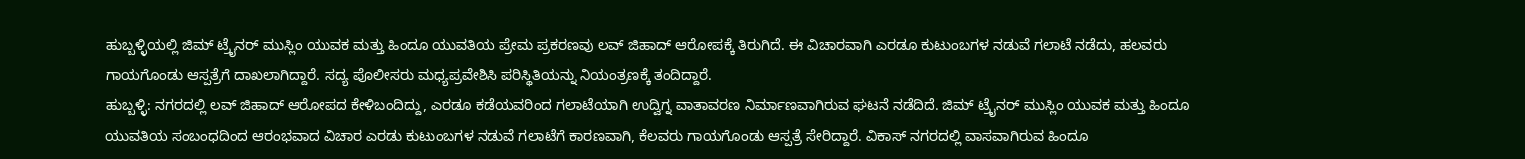ಹುಬ್ಬಳ್ಳಿಯಲ್ಲಿ ಜಿಮ್ ಟ್ರೈನರ್ ಮುಸ್ಲಿಂ ಯುವಕ ಮತ್ತು ಹಿಂದೂ ಯುವತಿಯ ಪ್ರೇಮ ಪ್ರಕರಣವು ಲವ್ ಜಿಹಾದ್ ಆರೋಪಕ್ಕೆ ತಿರುಗಿದೆ. ಈ ವಿಚಾರವಾಗಿ ಎರಡೂ ಕುಟುಂಬಗಳ ನಡುವೆ ಗಲಾಟೆ ನಡೆದು, ಹಲವರು ಗಾಯಗೊಂಡು ಆಸ್ಪತ್ರೆಗೆ ದಾಖಲಾಗಿದ್ದಾರೆ. ಸದ್ಯ ಪೊಲೀಸರು ಮಧ್ಯಪ್ರವೇಶಿಸಿ ಪರಿಸ್ಥಿತಿಯನ್ನು ನಿಯಂತ್ರಣಕ್ಕೆ ತಂದಿದ್ದಾರೆ.
ಹುಬ್ಬಳ್ಳಿ: ನಗರದಲ್ಲಿ ಲವ್ ಜಿಹಾದ್ ಆರೋಪದ ಕೇಳಿಬಂದಿದ್ದು, ಎರಡೂ ಕಡೆಯವರಿಂದ ಗಲಾಟೆಯಾಗಿ ಉದ್ವಿಗ್ನ ವಾತಾವರಣ ನಿರ್ಮಾಣವಾಗಿರುವ ಘಟನೆ ನಡೆದಿದೆ. ಜಿಮ್ ಟ್ರೈನರ್ ಮುಸ್ಲಿಂ ಯುವಕ ಮತ್ತು ಹಿಂದೂ ಯುವತಿಯ ಸಂಬಂಧದಿಂದ ಆರಂಭವಾದ ವಿಚಾರ ಎರಡು ಕುಟುಂಬಗಳ ನಡುವೆ ಗಲಾಟೆಗೆ ಕಾರಣವಾಗಿ, ಕೆಲವರು ಗಾಯಗೊಂಡು ಆಸ್ಪತ್ರೆ ಸೇರಿದ್ದಾರೆ. ವಿಕಾಸ್ ನಗರದಲ್ಲಿ ವಾಸವಾಗಿರುವ ಹಿಂದೂ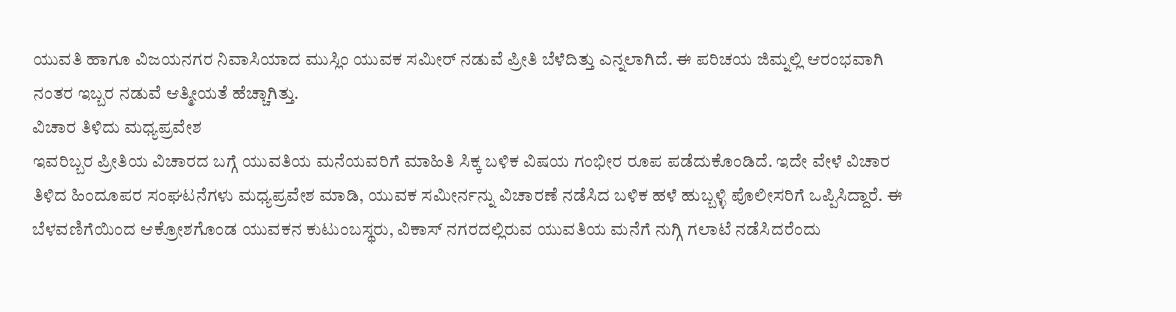ಯುವತಿ ಹಾಗೂ ವಿಜಯನಗರ ನಿವಾಸಿಯಾದ ಮುಸ್ಲಿಂ ಯುವಕ ಸಮೀರ್ ನಡುವೆ ಪ್ರೀತಿ ಬೆಳೆದಿತ್ತು ಎನ್ನಲಾಗಿದೆ. ಈ ಪರಿಚಯ ಜಿಮ್ನಲ್ಲಿ ಆರಂಭವಾಗಿ ನಂತರ ಇಬ್ಬರ ನಡುವೆ ಆತ್ಮೀಯತೆ ಹೆಚ್ಚಾಗಿತ್ತು.
ವಿಚಾರ ತಿಳಿದು ಮಧ್ಯಪ್ರವೇಶ
ಇವರಿಬ್ಬರ ಪ್ರೀತಿಯ ವಿಚಾರದ ಬಗ್ಗೆ ಯುವತಿಯ ಮನೆಯವರಿಗೆ ಮಾಹಿತಿ ಸಿಕ್ಕ ಬಳಿಕ ವಿಷಯ ಗಂಭೀರ ರೂಪ ಪಡೆದುಕೊಂಡಿದೆ. ಇದೇ ವೇಳೆ ವಿಚಾರ ತಿಳಿದ ಹಿಂದೂಪರ ಸಂಘಟನೆಗಳು ಮಧ್ಯಪ್ರವೇಶ ಮಾಡಿ, ಯುವಕ ಸಮೀರ್ನನ್ನು ವಿಚಾರಣೆ ನಡೆಸಿದ ಬಳಿಕ ಹಳೆ ಹುಬ್ಬಳ್ಳಿ ಪೊಲೀಸರಿಗೆ ಒಪ್ಪಿಸಿದ್ದಾರೆ. ಈ ಬೆಳವಣಿಗೆಯಿಂದ ಆಕ್ರೋಶಗೊಂಡ ಯುವಕನ ಕುಟುಂಬಸ್ಥರು, ವಿಕಾಸ್ ನಗರದಲ್ಲಿರುವ ಯುವತಿಯ ಮನೆಗೆ ನುಗ್ಗಿ ಗಲಾಟೆ ನಡೆಸಿದರೆಂದು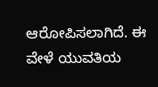ಆರೋಪಿಸಲಾಗಿದೆ. ಈ ವೇಳೆ ಯುವತಿಯ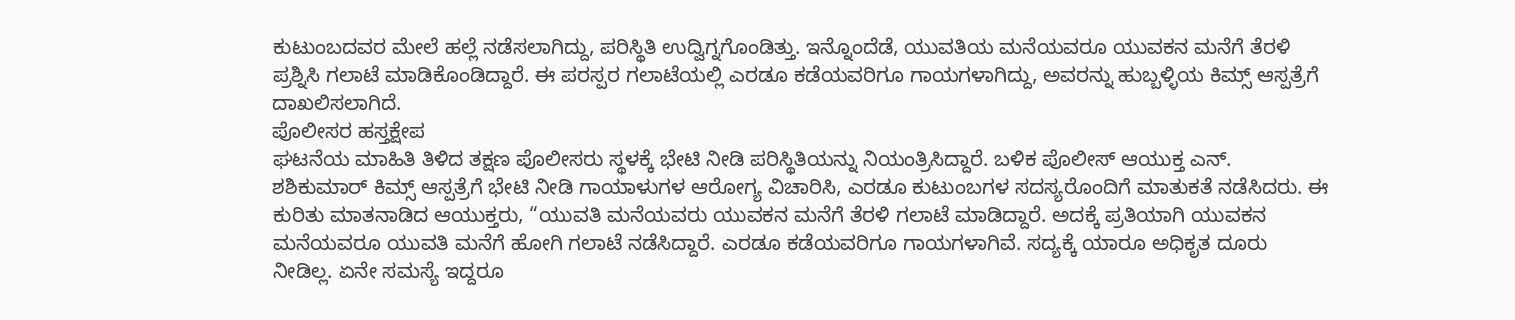ಕುಟುಂಬದವರ ಮೇಲೆ ಹಲ್ಲೆ ನಡೆಸಲಾಗಿದ್ದು, ಪರಿಸ್ಥಿತಿ ಉದ್ವಿಗ್ನಗೊಂಡಿತ್ತು. ಇನ್ನೊಂದೆಡೆ, ಯುವತಿಯ ಮನೆಯವರೂ ಯುವಕನ ಮನೆಗೆ ತೆರಳಿ ಪ್ರಶ್ನಿಸಿ ಗಲಾಟೆ ಮಾಡಿಕೊಂಡಿದ್ದಾರೆ. ಈ ಪರಸ್ಪರ ಗಲಾಟೆಯಲ್ಲಿ ಎರಡೂ ಕಡೆಯವರಿಗೂ ಗಾಯಗಳಾಗಿದ್ದು, ಅವರನ್ನು ಹುಬ್ಬಳ್ಳಿಯ ಕಿಮ್ಸ್ ಆಸ್ಪತ್ರೆಗೆ ದಾಖಲಿಸಲಾಗಿದೆ.
ಪೊಲೀಸರ ಹಸ್ತಕ್ಷೇಪ
ಘಟನೆಯ ಮಾಹಿತಿ ತಿಳಿದ ತಕ್ಷಣ ಪೊಲೀಸರು ಸ್ಥಳಕ್ಕೆ ಭೇಟಿ ನೀಡಿ ಪರಿಸ್ಥಿತಿಯನ್ನು ನಿಯಂತ್ರಿಸಿದ್ದಾರೆ. ಬಳಿಕ ಪೊಲೀಸ್ ಆಯುಕ್ತ ಎನ್. ಶಶಿಕುಮಾರ್ ಕಿಮ್ಸ್ ಆಸ್ಪತ್ರೆಗೆ ಭೇಟಿ ನೀಡಿ ಗಾಯಾಳುಗಳ ಆರೋಗ್ಯ ವಿಚಾರಿಸಿ, ಎರಡೂ ಕುಟುಂಬಗಳ ಸದಸ್ಯರೊಂದಿಗೆ ಮಾತುಕತೆ ನಡೆಸಿದರು. ಈ ಕುರಿತು ಮಾತನಾಡಿದ ಆಯುಕ್ತರು, “ಯುವತಿ ಮನೆಯವರು ಯುವಕನ ಮನೆಗೆ ತೆರಳಿ ಗಲಾಟೆ ಮಾಡಿದ್ದಾರೆ. ಅದಕ್ಕೆ ಪ್ರತಿಯಾಗಿ ಯುವಕನ ಮನೆಯವರೂ ಯುವತಿ ಮನೆಗೆ ಹೋಗಿ ಗಲಾಟೆ ನಡೆಸಿದ್ದಾರೆ. ಎರಡೂ ಕಡೆಯವರಿಗೂ ಗಾಯಗಳಾಗಿವೆ. ಸದ್ಯಕ್ಕೆ ಯಾರೂ ಅಧಿಕೃತ ದೂರು ನೀಡಿಲ್ಲ. ಏನೇ ಸಮಸ್ಯೆ ಇದ್ದರೂ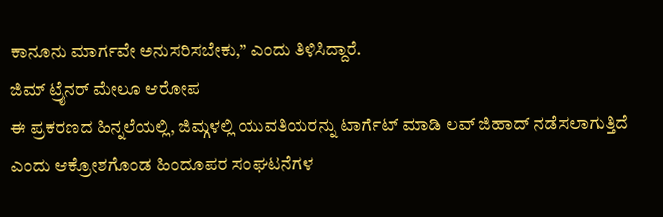ಕಾನೂನು ಮಾರ್ಗವೇ ಅನುಸರಿಸಬೇಕು,” ಎಂದು ತಿಳಿಸಿದ್ದಾರೆ.
ಜಿಮ್ ಟ್ರೈನರ್ ಮೇಲೂ ಆರೋಪ
ಈ ಪ್ರಕರಣದ ಹಿನ್ನಲೆಯಲ್ಲಿ, ಜಿಮ್ಗಳಲ್ಲಿ ಯುವತಿಯರನ್ನು ಟಾರ್ಗೆಟ್ ಮಾಡಿ ಲವ್ ಜಿಹಾದ್ ನಡೆಸಲಾಗುತ್ತಿದೆ ಎಂದು ಆಕ್ರೋಶಗೊಂಡ ಹಿಂದೂಪರ ಸಂಘಟನೆಗಳ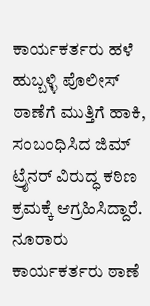ಕಾರ್ಯಕರ್ತರು ಹಳೆ ಹುಬ್ಬಳ್ಳಿ ಪೊಲೀಸ್ ಠಾಣೆಗೆ ಮುತ್ತಿಗೆ ಹಾಕಿ, ಸಂಬಂಧಿಸಿದ ಜಿಮ್ ಟ್ರೈನರ್ ವಿರುದ್ಧ ಕಠಿಣ ಕ್ರಮಕ್ಕೆ ಆಗ್ರಹಿಸಿದ್ದಾರೆ. ನೂರಾರು ಕಾರ್ಯಕರ್ತರು ಠಾಣೆ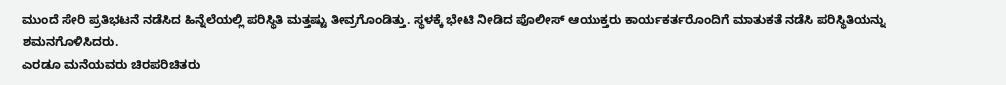ಮುಂದೆ ಸೇರಿ ಪ್ರತಿಭಟನೆ ನಡೆಸಿದ ಹಿನ್ನೆಲೆಯಲ್ಲಿ ಪರಿಸ್ಥಿತಿ ಮತ್ತಷ್ಟು ತೀವ್ರಗೊಂಡಿತ್ತು. ಸ್ಥಳಕ್ಕೆ ಭೇಟಿ ನೀಡಿದ ಪೊಲೀಸ್ ಆಯುಕ್ತರು ಕಾರ್ಯಕರ್ತರೊಂದಿಗೆ ಮಾತುಕತೆ ನಡೆಸಿ ಪರಿಸ್ಥಿತಿಯನ್ನು ಶಮನಗೊಳಿಸಿದರು.
ಎರಡೂ ಮನೆಯವರು ಚಿರಪರಿಚಿತರು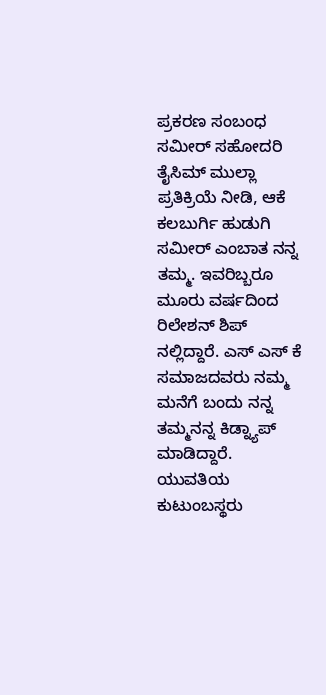ಪ್ರಕರಣ ಸಂಬಂಧ ಸಮೀರ್ ಸಹೋದರಿ ತೈಸಿಮ್ ಮುಲ್ಲಾ ಪ್ರತಿಕ್ರಿಯೆ ನೀಡಿ, ಆಕೆ ಕಲಬುರ್ಗಿ ಹುಡುಗಿ ಸಮೀರ್ ಎಂಬಾತ ನನ್ನ ತಮ್ಮ. ಇವರಿಬ್ಬರೂ ಮೂರು ವರ್ಷದಿಂದ ರಿಲೇಶನ್ ಶಿಪ್ ನಲ್ಲಿದ್ದಾರೆ. ಎಸ್ ಎಸ್ ಕೆ ಸಮಾಜದವರು ನಮ್ಮ ಮನೆಗೆ ಬಂದು ನನ್ನ ತಮ್ಮನನ್ನ ಕಿಡ್ನ್ಯಾಪ್ ಮಾಡಿದ್ದಾರೆ. ಯುವತಿಯ ಕುಟುಂಬಸ್ಥರು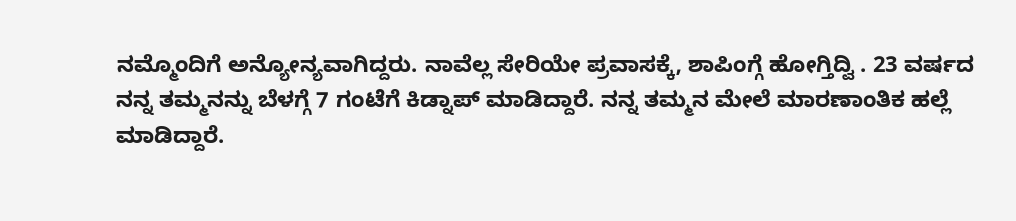ನಮ್ಮೊಂದಿಗೆ ಅನ್ಯೋನ್ಯವಾಗಿದ್ದರು. ನಾವೆಲ್ಲ ಸೇರಿಯೇ ಪ್ರವಾಸಕ್ಕೆ, ಶಾಪಿಂಗ್ಗೆ ಹೋಗ್ತಿದ್ವಿ . 23 ವರ್ಷದ ನನ್ನ ತಮ್ಮನನ್ನು ಬೆಳಗ್ಗೆ 7 ಗಂಟೆಗೆ ಕಿಡ್ನಾಪ್ ಮಾಡಿದ್ದಾರೆ. ನನ್ನ ತಮ್ಮನ ಮೇಲೆ ಮಾರಣಾಂತಿಕ ಹಲ್ಲೆ ಮಾಡಿದ್ದಾರೆ.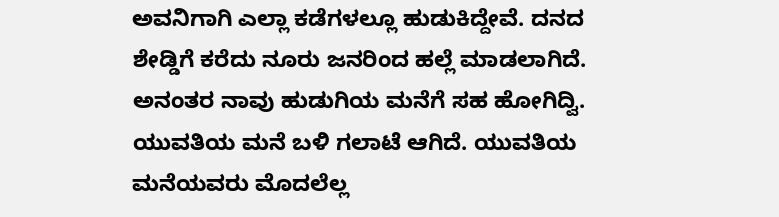ಅವನಿಗಾಗಿ ಎಲ್ಲಾ ಕಡೆಗಳಲ್ಲೂ ಹುಡುಕಿದ್ದೇವೆ. ದನದ ಶೇಡ್ಡಿಗೆ ಕರೆದು ನೂರು ಜನರಿಂದ ಹಲ್ಲೆ ಮಾಡಲಾಗಿದೆ. ಅನಂತರ ನಾವು ಹುಡುಗಿಯ ಮನೆಗೆ ಸಹ ಹೋಗಿದ್ವಿ. ಯುವತಿಯ ಮನೆ ಬಳಿ ಗಲಾಟೆ ಆಗಿದೆ. ಯುವತಿಯ ಮನೆಯವರು ಮೊದಲೆಲ್ಲ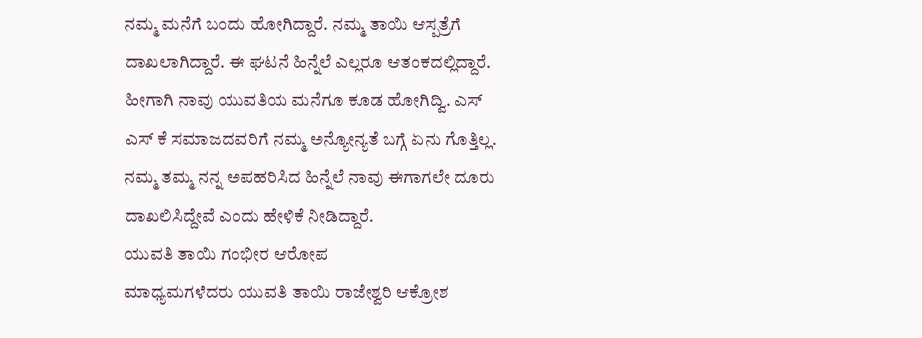ನಮ್ಮ ಮನೆಗೆ ಬಂದು ಹೋಗಿದ್ದಾರೆ. ನಮ್ಮ ತಾಯಿ ಆಸ್ಪತ್ರೆಗೆ ದಾಖಲಾಗಿದ್ದಾರೆ. ಈ ಘಟನೆ ಹಿನ್ನೆಲೆ ಎಲ್ಲರೂ ಆತಂಕದಲ್ಲಿದ್ದಾರೆ. ಹೀಗಾಗಿ ನಾವು ಯುವತಿಯ ಮನೆಗೂ ಕೂಡ ಹೋಗಿದ್ವಿ. ಎಸ್ ಎಸ್ ಕೆ ಸಮಾಜದವರಿಗೆ ನಮ್ಮ ಅನ್ಯೋನ್ಯತೆ ಬಗ್ಗೆ ಏನು ಗೊತ್ತಿಲ್ಲ. ನಮ್ಮ ತಮ್ಮ ನನ್ನ ಅಪಹರಿಸಿದ ಹಿನ್ನೆಲೆ ನಾವು ಈಗಾಗಲೇ ದೂರು ದಾಖಲಿಸಿದ್ದೇವೆ ಎಂದು ಹೇಳಿಕೆ ನೀಡಿದ್ದಾರೆ.
ಯುವತಿ ತಾಯಿ ಗಂಭೀರ ಆರೋಪ
ಮಾಧ್ಯಮಗಳೆದರು ಯುವತಿ ತಾಯಿ ರಾಜೇಶ್ವರಿ ಆಕ್ರೋಶ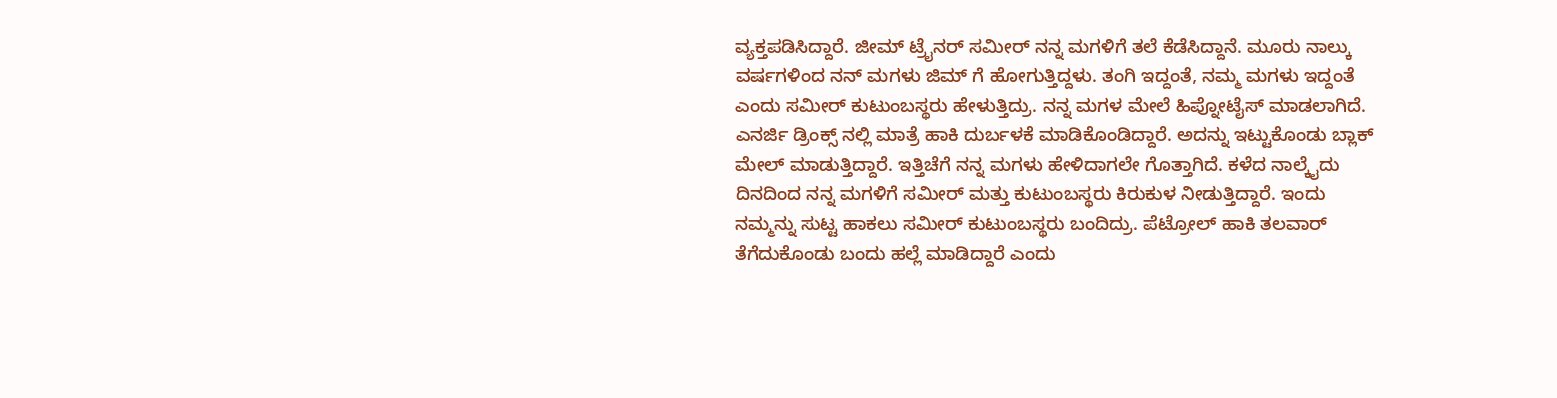ವ್ಯಕ್ತಪಡಿಸಿದ್ದಾರೆ. ಜೀಮ್ ಟ್ರೈನರ್ ಸಮೀರ್ ನನ್ನ ಮಗಳಿಗೆ ತಲೆ ಕೆಡೆಸಿದ್ದಾನೆ. ಮೂರು ನಾಲ್ಕು ವರ್ಷಗಳಿಂದ ನನ್ ಮಗಳು ಜಿಮ್ ಗೆ ಹೋಗುತ್ತಿದ್ದಳು. ತಂಗಿ ಇದ್ದಂತೆ, ನಮ್ಮ ಮಗಳು ಇದ್ದಂತೆ ಎಂದು ಸಮೀರ್ ಕುಟುಂಬಸ್ಥರು ಹೇಳುತ್ತಿದ್ರು. ನನ್ನ ಮಗಳ ಮೇಲೆ ಹಿಪ್ನೋಟೈಸ್ ಮಾಡಲಾಗಿದೆ. ಎನರ್ಜಿ ಡ್ರಿಂಕ್ಸ್ ನಲ್ಲಿ ಮಾತ್ರೆ ಹಾಕಿ ದುರ್ಬಳಕೆ ಮಾಡಿಕೊಂಡಿದ್ದಾರೆ. ಅದನ್ನು ಇಟ್ಟುಕೊಂಡು ಬ್ಲಾಕ್ ಮೇಲ್ ಮಾಡುತ್ತಿದ್ದಾರೆ. ಇತ್ತಿಚೆಗೆ ನನ್ನ ಮಗಳು ಹೇಳಿದಾಗಲೇ ಗೊತ್ತಾಗಿದೆ. ಕಳೆದ ನಾಲ್ಕೈದು ದಿನದಿಂದ ನನ್ನ ಮಗಳಿಗೆ ಸಮೀರ್ ಮತ್ತು ಕುಟುಂಬಸ್ಥರು ಕಿರುಕುಳ ನೀಡುತ್ತಿದ್ದಾರೆ. ಇಂದು ನಮ್ಮನ್ನು ಸುಟ್ಟ ಹಾಕಲು ಸಮೀರ್ ಕುಟುಂಬಸ್ಥರು ಬಂದಿದ್ರು. ಪೆಟ್ರೋಲ್ ಹಾಕಿ ತಲವಾರ್ ತೆಗೆದುಕೊಂಡು ಬಂದು ಹಲ್ಲೆ ಮಾಡಿದ್ದಾರೆ ಎಂದು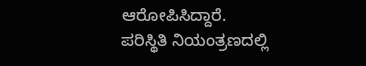ಆರೋಪಿಸಿದ್ದಾರೆ.
ಪರಿಸ್ಥಿತಿ ನಿಯಂತ್ರಣದಲ್ಲಿ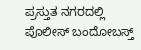ಪ್ರಸ್ತುತ ನಗರದಲ್ಲಿ ಪೊಲೀಸ್ ಬಂದೋಬಸ್ತ್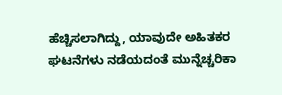ಹೆಚ್ಚಿಸಲಾಗಿದ್ದು, ಯಾವುದೇ ಅಹಿತಕರ ಘಟನೆಗಳು ನಡೆಯದಂತೆ ಮುನ್ನೆಚ್ಚರಿಕಾ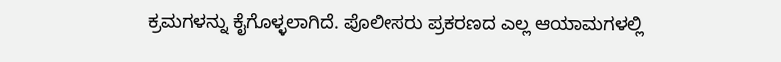ಕ್ರಮಗಳನ್ನು ಕೈಗೊಳ್ಳಲಾಗಿದೆ. ಪೊಲೀಸರು ಪ್ರಕರಣದ ಎಲ್ಲ ಆಯಾಮಗಳಲ್ಲಿ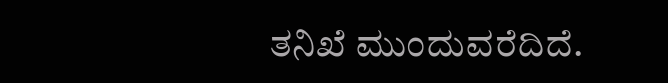ತನಿಖೆ ಮುಂದುವರೆದಿದೆ.